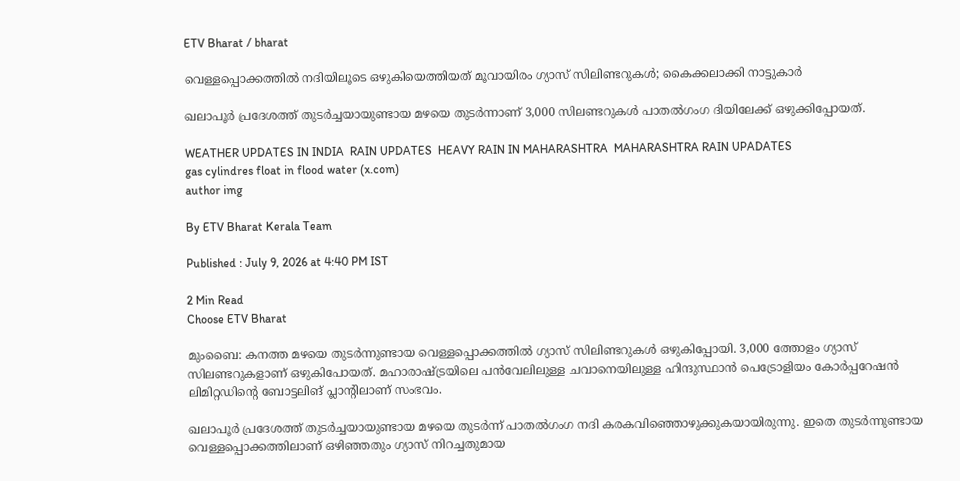ETV Bharat / bharat

വെള്ളപ്പൊക്കത്തില്‍ നദിയിലൂടെ ഒഴുകിയെത്തിയത് മൂവായിരം ഗ്യാസ് സിലിണ്ടറുകള്‍; കൈക്കലാക്കി നാട്ടുകാര്‍

ഖലാപൂർ പ്രദേശത്ത് തുടർച്ചയായുണ്ടായ മഴയെ തുടർന്നാണ് 3,000 സിലണ്ടറുകൾ പാതൽഗംഗ ദിയിലേക്ക് ഒഴുക്കിപ്പോയത്.

WEATHER UPDATES IN INDIA  RAIN UPDATES  HEAVY RAIN IN MAHARASHTRA  MAHARASHTRA RAIN UPADATES
gas cylindres float in flood water (x.com)
author img

By ETV Bharat Kerala Team

Published : July 9, 2026 at 4:40 PM IST

2 Min Read
Choose ETV Bharat

മുംബൈ: കനത്ത മഴയെ തുടർന്നുണ്ടായ വെള്ളപ്പൊക്കത്തിൽ ഗ്യാസ് സിലിണ്ടറുകൾ ഒഴുകിപ്പോയി. 3,000 ത്തോളം ഗ്യാസ് സിലണ്ടറുകളാണ് ഒഴുകിപോയത്. മഹാരാഷ്‌ട്രയിലെ പൻവേലിലുള്ള ചവാനെയിലുള്ള ഹിന്ദുസ്ഥാൻ പെട്രോളിയം കോർപ്പറേഷൻ ലിമിറ്റഡിൻ്റെ ബോട്ടലിങ് പ്ലാൻ്റിലാണ് സംഭവം.

ഖലാപൂർ പ്രദേശത്ത് തുടർച്ചയായുണ്ടായ മഴയെ തുടർന്ന് പാതൽഗംഗ നദി കരകവിഞ്ഞൊഴുക്കുകയായിരുന്നു. ഇതെ തുടർന്നുണ്ടായ വെള്ളപ്പൊക്കത്തിലാണ് ഒഴിഞ്ഞതും ഗ്യാസ് നിറച്ചതുമായ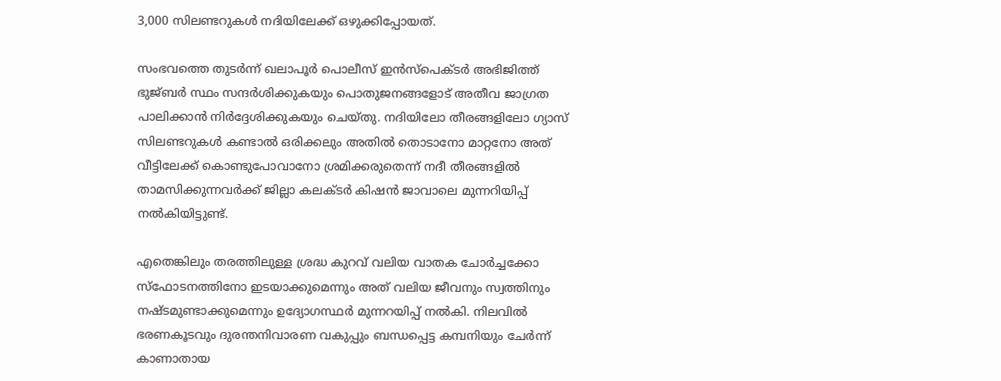3,000 സിലണ്ടറുകൾ നദിയിലേക്ക് ഒഴുക്കിപ്പോയത്.

സംഭവത്തെ തുടർന്ന് ഖലാപൂർ പൊലീസ് ഇൻസ്‌പെക്‌ടർ അഭിജിത്ത് ഭുജ്‌ബർ സ്ഥം സന്ദർശിക്കുകയും പൊതുജനങ്ങളോട് അതീവ ജാഗ്രത പാലിക്കാൻ നിർദ്ദേശിക്കുകയും ചെയ്‌തു. നദിയിലോ തീരങ്ങളിലോ ഗ്യാസ് സിലണ്ടറുകൾ കണ്ടാൽ ഒരിക്കലും അതിൽ തൊടാനോ മാറ്റനോ അത് വീട്ടിലേക്ക് കൊണ്ടുപോവാനോ ശ്രമിക്കരുതെന്ന് നദീ തീരങ്ങളിൽ താമസിക്കുന്നവർക്ക് ജില്ലാ കലക്‌ടർ കിഷൻ ജാവാലെ മുന്നറിയിപ്പ് നൽകിയിട്ടുണ്ട്.

എതെങ്കിലും തരത്തിലുള്ള ശ്രദ്ധ കുറവ് വലിയ വാതക ചോർച്ചക്കോ സ്‌ഫോടനത്തിനോ ഇടയാക്കുമെന്നും അത് വലിയ ജീവനും സ്വത്തിനും നഷ്‌ടമുണ്ടാക്കുമെന്നും ഉദ്യോഗസ്ഥർ മുന്നറയിപ്പ് നൽകി. നിലവിൽ ഭരണകൂടവും ദുരന്തനിവാരണ വകുപ്പും ബന്ധപ്പെട്ട കമ്പനിയും ചേർന്ന് കാണാതായ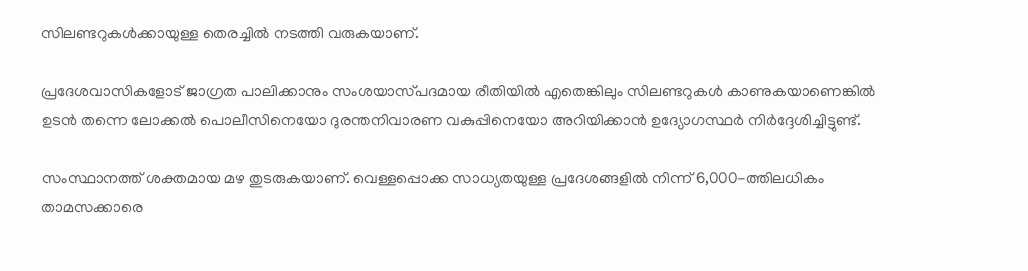സിലണ്ടറുകൾക്കായുള്ള തെരച്ചിൽ നടത്തി വരുകയാണ്.

പ്രദേശവാസികളോട് ജാഗ്രത പാലിക്കാനും സംശയാസ്‌പദമായ രീതിയിൽ എതെങ്കിലും സിലണ്ടറുകൾ കാണുകയാണെങ്കിൽ ഉടൻ തന്നെ ലോക്കൽ പൊലീസിനെയോ ദുരന്തനിവാരണ വകുപ്പിനെയോ അറിയിക്കാൻ ഉദ്യോഗസ്ഥർ നിർദ്ദേശിച്ചിട്ടുണ്ട്.

സംസ്ഥാനത്ത് ശക്തമായ മഴ തുടരുകയാണ്. വെള്ളപ്പൊക്ക സാധ്യതയുള്ള പ്രദേശങ്ങളിൽ നിന്ന് 6,000-ത്തിലധികം താമസക്കാരെ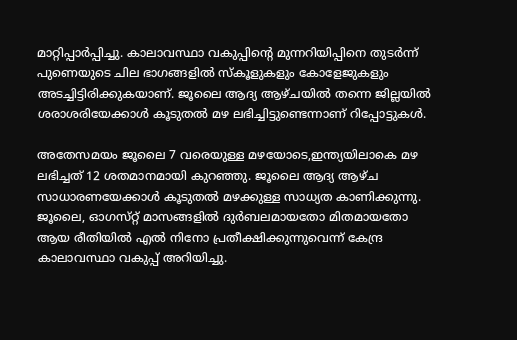മാറ്റിപ്പാർപ്പിച്ചു. കാലാവസ്ഥാ വകുപ്പിൻ്റെ മുന്നറിയിപ്പിനെ തുട‌‌ർന്ന് പുണെയുടെ ചില ഭാഗങ്ങളിൽ സ്‌കൂളുകളും കോളേജുകളും അടച്ചിട്ടിരിക്കുകയാണ്. ജൂലൈ ആദ്യ ആഴ്‌ചയിൽ തന്നെ ജില്ലയിൽ ശരാശരിയേക്കാൾ കൂടുതൽ മഴ ലഭിച്ചിട്ടുണ്ടെന്നാണ് റിപ്പോ‌ട്ടുകൾ.

അതേസമയം ജൂലൈ 7 വരെയുള്ള മഴയോടെ,ഇന്ത്യയിലാകെ മഴ ലഭിച്ചത് 12 ശതമാനമായി കുറഞ്ഞു. ജൂലൈ ആദ്യ ആഴ്‌ച സാധാരണയേക്കാൾ കൂടുതൽ മഴക്കുള്ള സാധ്യത കാണിക്കുന്നു. ജൂലൈ, ഓഗസ്‌റ്റ് മാസങ്ങളിൽ ദുർബലമായതോ മിതമായതോ ആയ രീതിയിൽ എൽ നിനോ പ്രതീക്ഷിക്കുന്നുവെന്ന് കേന്ദ്ര കാലാവസ്ഥാ വകുപ്പ് അറിയിച്ചു.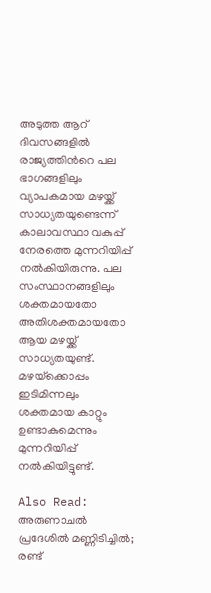അടുത്ത ആറ് ദിവസങ്ങളിൽ രാജ്യത്തിന്‍റെ പല ഭാഗങ്ങളിലും വ്യാപകമായ മഴയ്ക്ക് സാധ്യതയുണ്ടെന്ന് കാലാവസ്ഥാ വകുപ്പ് നേരത്തെ മുന്നറിയിപ്പ് നൽകിയിരുന്നു. പല സംസ്ഥാനങ്ങളിലും ശക്തമായതോ അതിശക്തമായതോ ആയ മഴയ്ക്ക് സാധ്യതയുണ്ട്. മഴയ്‌ക്കൊപ്പം ഇടിമിന്നലും ശക്തമായ കാറ്റും ഉണ്ടാകുമെന്നും മുന്നറിയിപ്പ് നൽകിയിട്ടുണ്ട്.

Also Read: അരുണാചൽ പ്രദേശിൽ മണ്ണിടിച്ചിൽ; രണ്ട്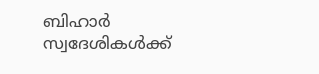ബിഹാർ സ്വദേശികൾക്ക്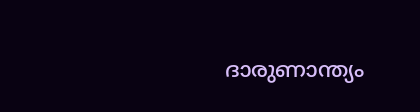ദാരുണാന്ത്യം